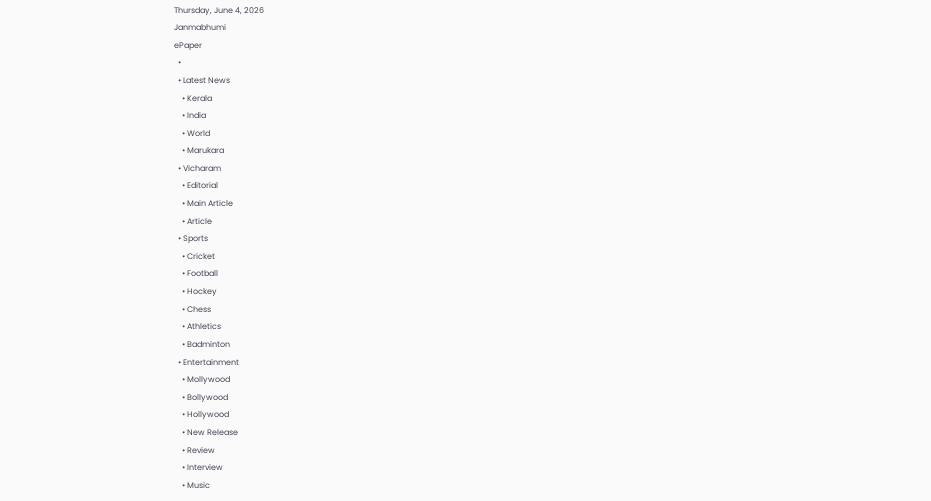Thursday, June 4, 2026
Janmabhumi
ePaper
  •
  • Latest News
    • Kerala
    • India
    • World
    • Marukara
  • Vicharam
    • Editorial
    • Main Article
    • Article
  • Sports
    • Cricket
    • Football
    • Hockey
    • Chess
    • Athletics
    • Badminton
  • Entertainment
    • Mollywood
    • Bollywood
    • Hollywood
    • New Release
    • Review
    • Interview
    • Music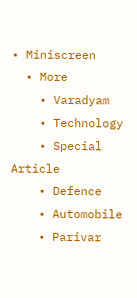• Miniscreen
  • More
    • Varadyam
    • Technology
    • Special Article
    • Defence
    • Automobile
    • Parivar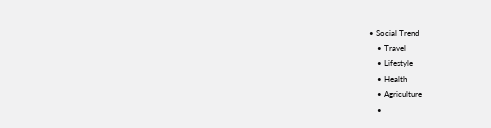• Social Trend
    • Travel
    • Lifestyle
    • Health
    • Agriculture
    •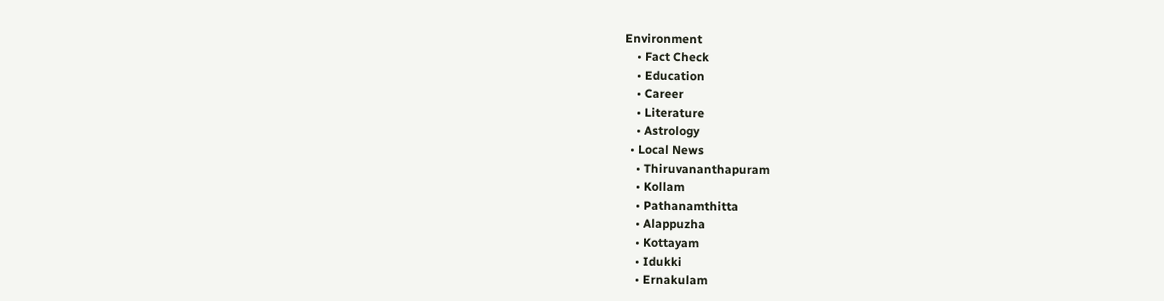Environment
    • Fact Check
    • Education
    • Career
    • Literature
    • Astrology
  • Local News
    • Thiruvananthapuram
    • Kollam
    • Pathanamthitta
    • Alappuzha
    • Kottayam
    • Idukki
    • Ernakulam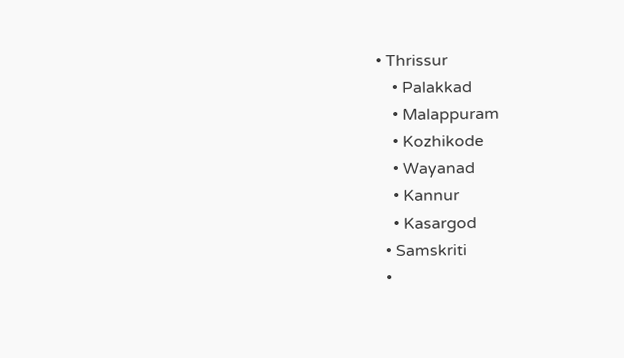• Thrissur
    • Palakkad
    • Malappuram
    • Kozhikode
    • Wayanad
    • Kannur
    • Kasargod
  • Samskriti
  •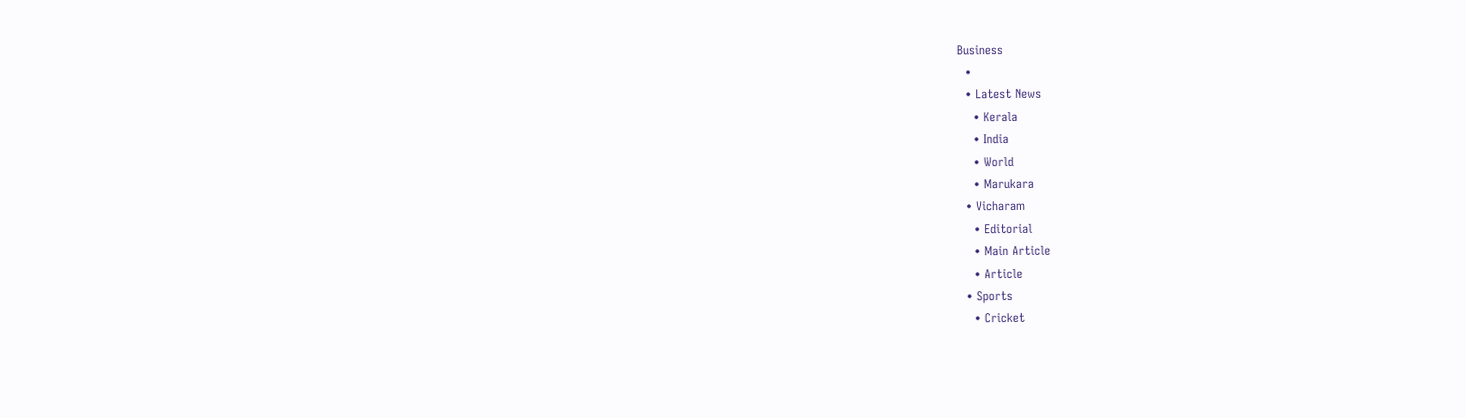Business
  •
  • Latest News
    • Kerala
    • India
    • World
    • Marukara
  • Vicharam
    • Editorial
    • Main Article
    • Article
  • Sports
    • Cricket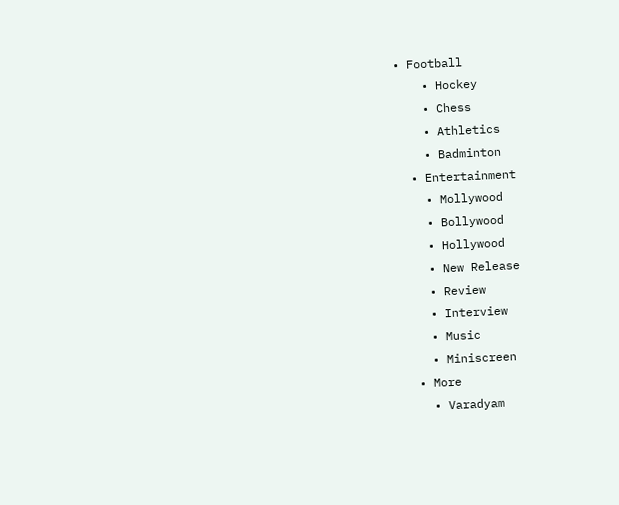• Football
    • Hockey
    • Chess
    • Athletics
    • Badminton
  • Entertainment
    • Mollywood
    • Bollywood
    • Hollywood
    • New Release
    • Review
    • Interview
    • Music
    • Miniscreen
  • More
    • Varadyam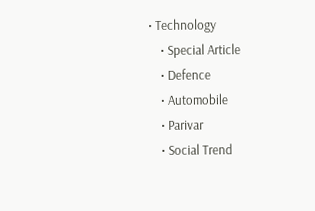• Technology
    • Special Article
    • Defence
    • Automobile
    • Parivar
    • Social Trend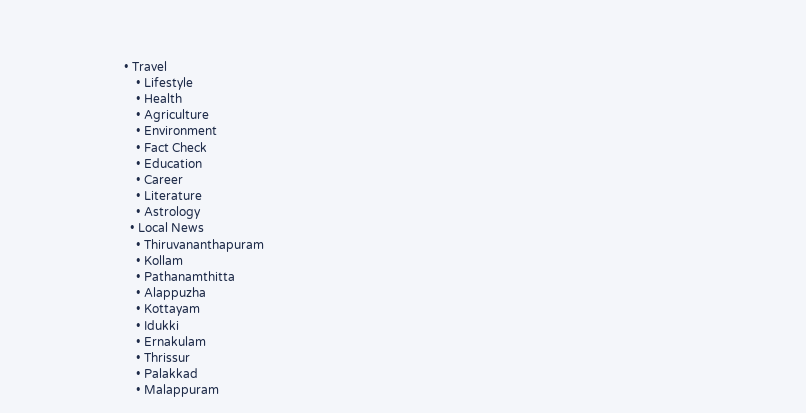• Travel
    • Lifestyle
    • Health
    • Agriculture
    • Environment
    • Fact Check
    • Education
    • Career
    • Literature
    • Astrology
  • Local News
    • Thiruvananthapuram
    • Kollam
    • Pathanamthitta
    • Alappuzha
    • Kottayam
    • Idukki
    • Ernakulam
    • Thrissur
    • Palakkad
    • Malappuram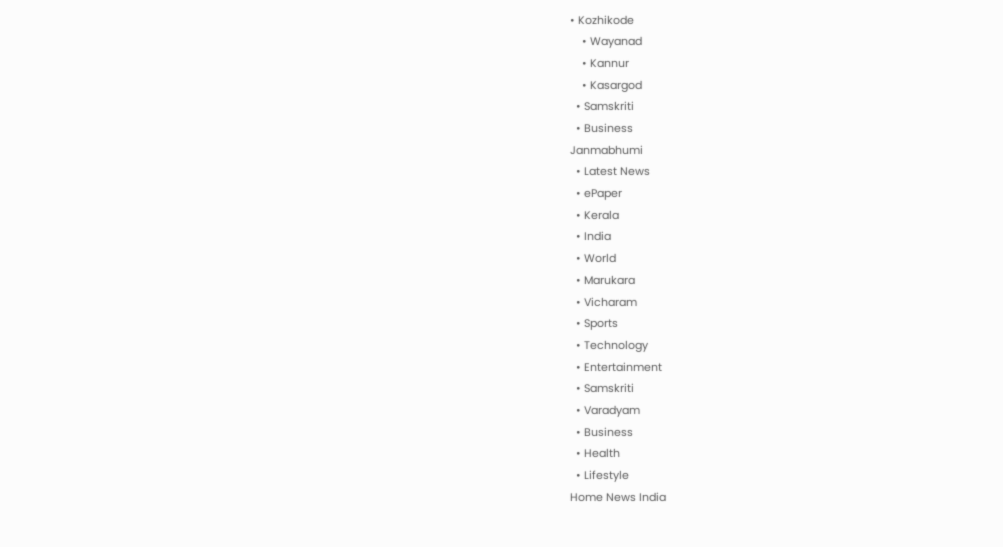• Kozhikode
    • Wayanad
    • Kannur
    • Kasargod
  • Samskriti
  • Business
Janmabhumi
  • Latest News
  • ePaper
  • Kerala
  • India
  • World
  • Marukara
  • Vicharam
  • Sports
  • Technology
  • Entertainment
  • Samskriti
  • Varadyam
  • Business
  • Health
  • Lifestyle
Home News India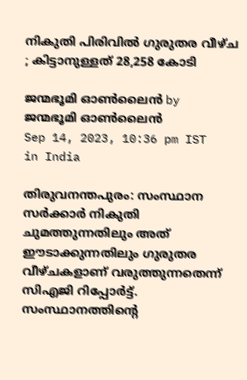നികുതി പിരിവില്‍ ഗുരുതര വീഴ്ച ; കിട്ടാനുള്ളത് 28,258 കോടി

ജന്മഭൂമി ഓണ്‍ലൈന്‍ by ജന്മഭൂമി ഓണ്‍ലൈന്‍
Sep 14, 2023, 10:36 pm IST
in India

തിരുവനന്തപുരം: സംസ്ഥാന സര്‍ക്കാര്‍ നികുതി ചുമത്തുന്നതിലും അത് ഈടാക്കുന്നതിലും ഗുരുതര വീഴ്ചകളാണ് വരുത്തുന്നതെന്ന് സിഎജി റിപ്പോര്‍ട്ട്. സംസ്ഥാനത്തിന്റെ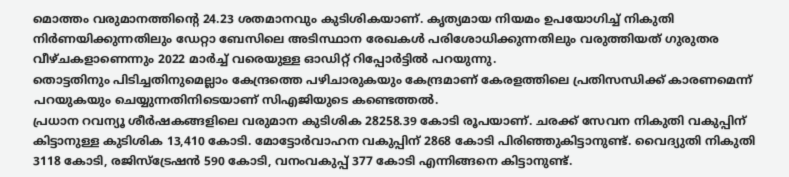മൊത്തം വരുമാനത്തിന്റെ 24.23 ശതമാനവും കുടിശികയാണ്. കൃത്യമായ നിയമം ഉപയോഗിച്ച് നികുതി നിര്‍ണയിക്കുന്നതിലും ഡേറ്റാ ബേസിലെ അടിസ്ഥാന രേഖകള്‍ പരിശോധിക്കുന്നതിലും വരുത്തിയത് ഗുരുതര വീഴ്ചകളാണെന്നും 2022 മാര്‍ച്ച് വരെയുള്ള ഓഡിറ്റ് റിപ്പോര്‍ട്ടില്‍ പറയുന്നു.
തൊട്ടതിനും പിടിച്ചതിനുമെല്ലാം കേന്ദ്രത്തെ പഴിചാരുകയും കേന്ദ്രമാണ് കേരളത്തിലെ പ്രതിസന്ധിക്ക് കാരണമെന്ന് പറയുകയും ചെയ്യുന്നതിനിടെയാണ് സിഎജിയുടെ കണ്ടെത്തല്‍.
പ്രധാന റവന്യൂ ശീര്‍ഷകങ്ങളിലെ വരുമാന കുടിശിക 28258.39 കോടി രൂപയാണ്. ചരക്ക് സേവന നികുതി വകുപ്പിന് കിട്ടാനുള്ള കുടിശിക 13,410 കോടി. മോട്ടോര്‍വാഹന വകുപ്പിന് 2868 കോടി പിരിഞ്ഞുകിട്ടാനുണ്ട്. വൈദ്യുതി നികുതി 3118 കോടി, രജിസ്ട്രേഷന്‍ 590 കോടി, വനംവകുപ്പ് 377 കോടി എന്നിങ്ങനെ കിട്ടാനുണ്ട്.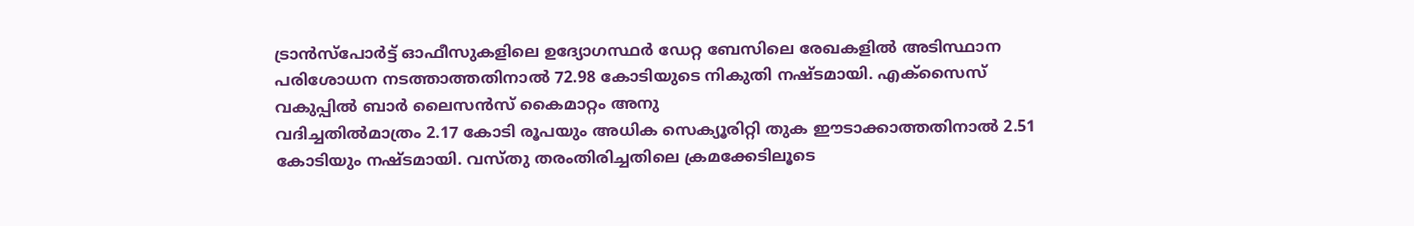ട്രാന്‍സ്പോര്‍ട്ട് ഓഫീസുകളിലെ ഉദ്യോഗസ്ഥര്‍ ഡേറ്റ ബേസിലെ രേഖകളില്‍ അടിസ്ഥാന പരിശോധന നടത്താത്തതിനാല്‍ 72.98 കോടിയുടെ നികുതി നഷ്ടമായി. എക്സൈസ് വകുപ്പില്‍ ബാര്‍ ലൈസന്‍സ് കൈമാറ്റം അനു
വദിച്ചതില്‍മാത്രം 2.17 കോടി രൂപയും അധിക സെക്യൂരിറ്റി തുക ഈടാക്കാത്തതിനാല്‍ 2.51 കോടിയും നഷ്ടമായി. വസ്തു തരംതിരിച്ചതിലെ ക്രമക്കേടിലൂടെ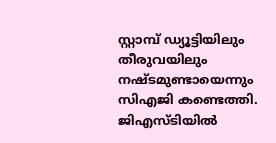സ്റ്റാമ്പ് ഡ്യൂട്ടിയിലും തീരുവയിലും നഷ്ടമുണ്ടായെന്നും സിഎജി കണ്ടെത്തി.
ജിഎസ്ടിയില്‍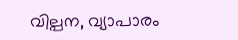വില്പന, വ്യാപാരം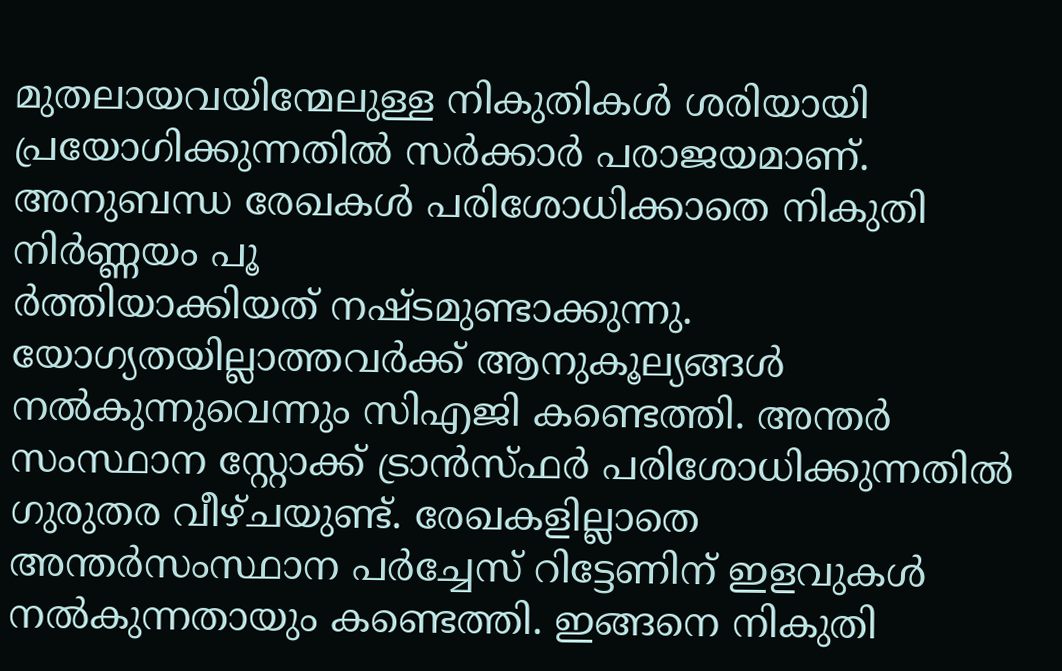മുതലായവയിന്മേലുള്ള നികുതികള്‍ ശരിയായി പ്രയോഗിക്കുന്നതില്‍ സര്‍ക്കാര്‍ പരാജയമാണ്. അനുബന്ധ രേഖകള്‍ പരിശോധിക്കാതെ നികുതി നിര്‍ണ്ണയം പൂ
ര്‍ത്തിയാക്കിയത് നഷ്ടമുണ്ടാക്കുന്നു. യോഗ്യതയില്ലാത്തവര്‍ക്ക് ആനുകൂല്യങ്ങള്‍ നല്‍കുന്നുവെന്നും സിഎജി കണ്ടെത്തി. അന്തര്‍ സംസ്ഥാന സ്റ്റോക്ക് ട്രാന്‍സ്ഫര്‍ പരിശോധിക്കുന്നതില്‍ ഗുരുതര വീഴ്ചയുണ്ട്. രേഖകളില്ലാതെ അന്തര്‍സംസ്ഥാന പര്‍ച്ചേസ് റിട്ടേണിന് ഇളവുകള്‍ നല്‍കുന്നതായും കണ്ടെത്തി. ഇങ്ങനെ നികുതി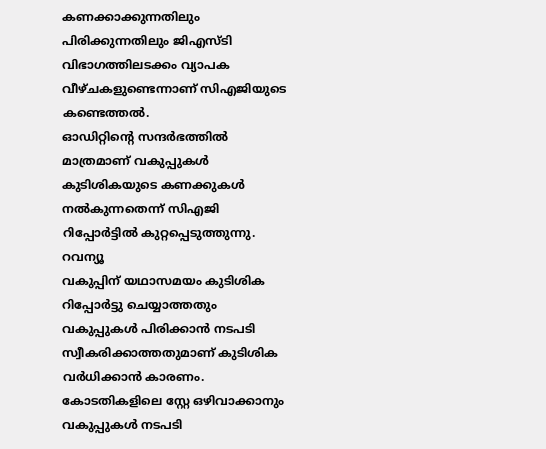കണക്കാക്കുന്നതിലും പിരിക്കുന്നതിലും ജിഎസ്ടി വിഭാഗത്തിലടക്കം വ്യാപക വീഴ്ചകളുണ്ടെന്നാണ് സിഎജിയുടെ കണ്ടെത്തല്‍.
ഓഡിറ്റിന്റെ സന്ദര്‍ഭത്തില്‍ മാത്രമാണ് വകുപ്പുകള്‍ കുടിശികയുടെ കണക്കുകള്‍ നല്‍കുന്നതെന്ന് സിഎജി റിപ്പോര്‍ട്ടില്‍ കുറ്റപ്പെടുത്തുന്നു. റവന്യൂ
വകുപ്പിന് യഥാസമയം കുടിശിക റിപ്പോര്‍ട്ടു ചെയ്യാത്തതും വകുപ്പുകള്‍ പിരിക്കാന്‍ നടപടി സ്വീകരിക്കാത്തതുമാണ് കുടിശിക വര്‍ധിക്കാന്‍ കാരണം. കോടതികളിലെ സ്റ്റേ ഒഴിവാക്കാനും വകുപ്പുകള്‍ നടപടി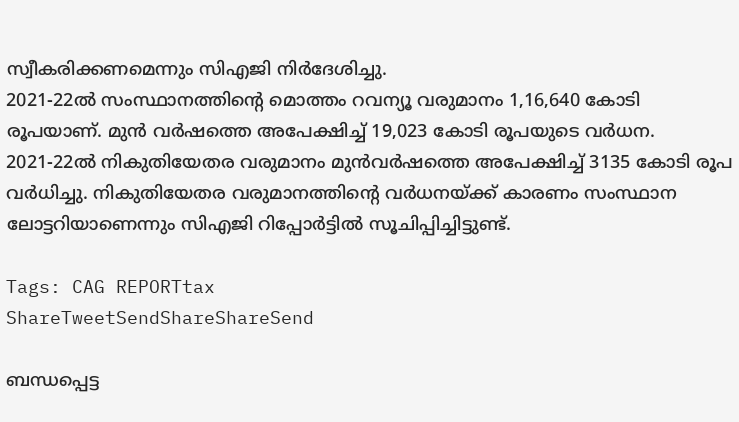സ്വീകരിക്കണമെന്നും സിഎജി നിര്‍ദേശിച്ചു.
2021-22ല്‍ സംസ്ഥാനത്തിന്റെ മൊത്തം റവന്യൂ വരുമാനം 1,16,640 കോടി രൂപയാണ്. മുന്‍ വര്‍ഷത്തെ അപേക്ഷിച്ച് 19,023 കോടി രൂപയുടെ വര്‍ധന. 2021-22ല്‍ നികുതിയേതര വരുമാനം മുന്‍വര്‍ഷത്തെ അപേക്ഷിച്ച് 3135 കോടി രൂപ വര്‍ധിച്ചു. നികുതിയേതര വരുമാനത്തിന്റെ വര്‍ധനയ്‌ക്ക് കാരണം സംസ്ഥാന ലോട്ടറിയാണെന്നും സിഎജി റിപ്പോര്‍ട്ടില്‍ സൂചിപ്പിച്ചിട്ടുണ്ട്.

Tags: CAG REPORTtax
ShareTweetSendShareShareSend

ബന്ധപ്പെട്ട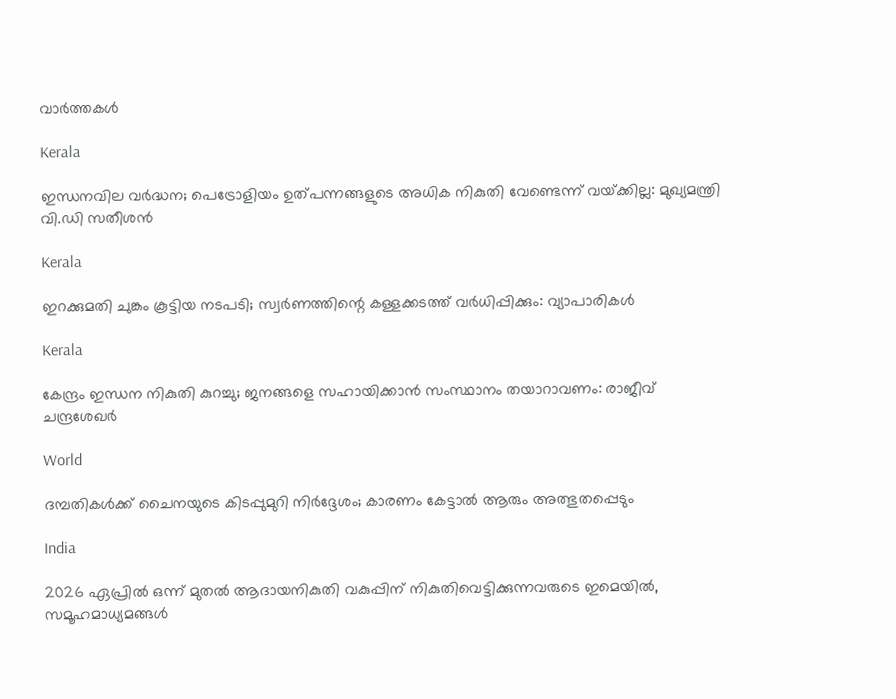വാര്‍ത്തകള്‍

Kerala

ഇന്ധനവില വര്‍ദ്ധന; പെട്രോളിയം ഉത്പന്നങ്ങളുടെ അധിക നികുതി വേണ്ടെന്ന് വയ്‌ക്കില്ല: മുഖ്യമന്ത്രി വി.ഡി സതീശൻ

Kerala

ഇറക്കുമതി ചുങ്കം കൂട്ടിയ നടപടി; സ്വര്‍ണത്തിന്റെ കള്ളക്കടത്ത് വര്‍ധിപ്പിക്കും: വ്യാപാരികള്‍

Kerala

കേന്ദ്രം ഇന്ധന നികുതി കുറച്ചു; ജനങ്ങളെ സഹായിക്കാന്‍ സംസ്ഥാനം തയാറാവണം: രാജീവ് ചന്ദ്രശേഖര്‍

World

ദമ്പതികൾക്ക് ചൈനയുടെ കിടപ്പുമുറി നിർദ്ദേശം; കാരണം കേട്ടാൽ ആരും അത്ഭുതപ്പെടും

India

2026 ഏപ്രില്‍ ഒന്ന് മുതല്‍ ആദായനികുതി വകുപ്പിന് നികുതിവെട്ടിക്കുന്നവരുടെ ഇമെയില്‍, സമൂഹമാധ്യമങ്ങള്‍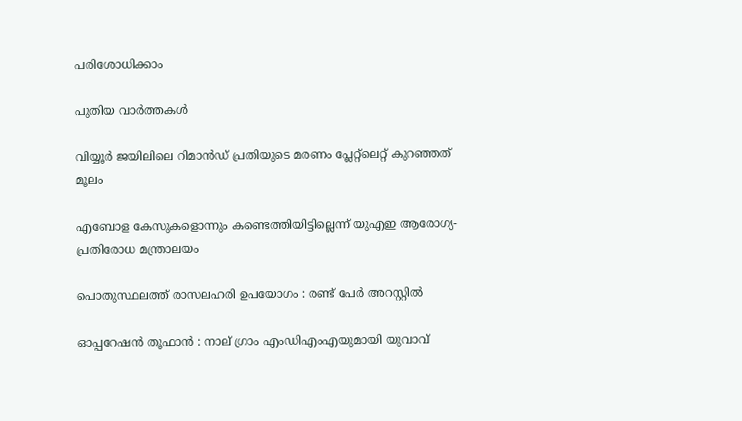പരിശോധിക്കാം

പുതിയ വാര്‍ത്തകള്‍

വിയ്യൂര്‍ ജയിലിലെ റിമാന്‍ഡ് പ്രതിയുടെ മരണം പ്ലേറ്റ്‌ലെറ്റ് കുറഞ്ഞത് മൂലം

എബോള കേസുകളൊന്നും കണ്ടെത്തിയിട്ടില്ലെന്ന് യുഎഇ ആരോഗ്യ-പ്രതിരോധ മന്ത്രാലയം

പൊതുസ്ഥലത്ത് രാസലഹരി ഉപയോഗം : രണ്ട് പേർ അറസ്റ്റിൽ

ഓപ്പറേഷൻ തൂഫാൻ : നാല് ഗ്രാം എംഡിഎംഎയുമായി യുവാവ്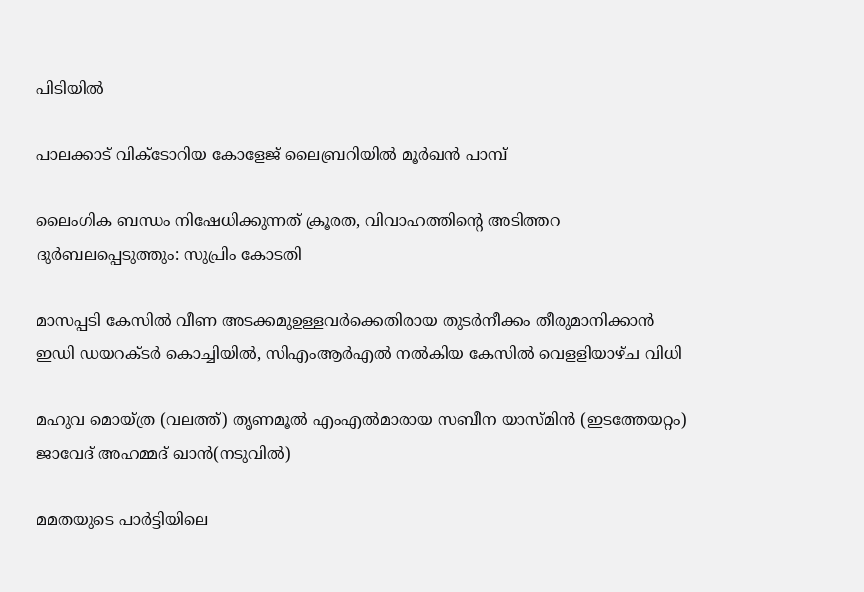പിടിയിൽ

പാലക്കാട് വിക്ടോറിയ കോളേജ് ലൈബ്രറിയില്‍ മൂര്‍ഖന്‍ പാമ്പ്

ലൈംഗിക ബന്ധം നിഷേധിക്കുന്നത് ക്രൂരത, വിവാഹത്തിന്റെ അടിത്തറ ദുര്‍ബലപ്പെടുത്തും: സുപ്രിം കോടതി

മാസപ്പടി കേസില്‍ വീണ അടക്കമുഉള്ളവര്‍ക്കെതിരായ തുടര്‍നീക്കം തീരുമാനിക്കാന്‍ ഇഡി ഡയറക്ടര്‍ കൊച്ചിയില്‍, സിഎംആര്‍എല്‍ നല്‍കിയ കേസില്‍ വെളളിയാഴ്ച വിധി

മഹുവ മൊയ്ത്ര (വലത്ത്) തൃണമൂല്‍ എംഎല്‍മാരായ സബീന യാസ്മിന്‍ (ഇടത്തേയറ്റം) ജാവേദ് അഹമ്മദ് ഖാന്‍(നടുവില്‍)

മമതയുടെ പാര്‍ട്ടിയിലെ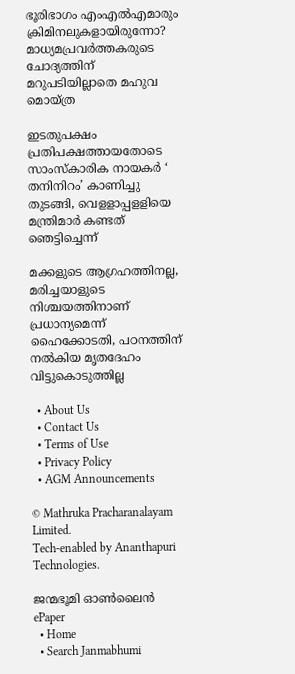ഭൂരിഭാഗം എംഎല്‍എമാരും ക്രിമിനലുകളായിരുന്നോ? മാധ്യമപ്രവര്‍ത്തകരുടെ ചോദ്യത്തിന് മറുപടിയില്ലാതെ മഹുവ മൊയ്ത്ര

ഇടതുപക്ഷം പ്രതിപക്ഷത്തായതോടെ സാംസ്‌കാരിക നായകര്‍ ‘ തനിനിറം’ കാണിച്ചു തുടങ്ങി, വെളളാപ്പളളിയെ മന്ത്രിമാര്‍ കണ്ടത് ഞെട്ടിച്ചെന്ന്

മക്കളുടെ ആഗ്രഹത്തിനല്ല, മരിച്ചയാളുടെ നിശ്ചയത്തിനാണ് പ്രധാന്യമെന്ന് ഹൈക്കോടതി, പഠനത്തിന് നല്‍കിയ മൃതദേഹം വിട്ടുകൊടുത്തില്ല

  • About Us
  • Contact Us
  • Terms of Use
  • Privacy Policy
  • AGM Announcements

© Mathruka Pracharanalayam Limited.
Tech-enabled by Ananthapuri Technologies.

ജന്മഭൂമി ഓണ്‍ലൈന്‍
ePaper
  • Home
  • Search Janmabhumi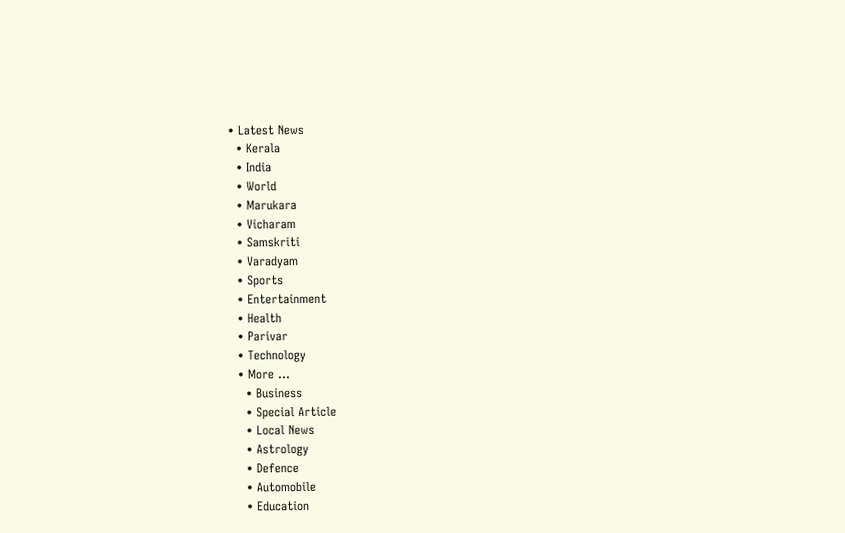• Latest News
  • Kerala
  • India
  • World
  • Marukara
  • Vicharam
  • Samskriti
  • Varadyam
  • Sports
  • Entertainment
  • Health
  • Parivar
  • Technology
  • More …
    • Business
    • Special Article
    • Local News
    • Astrology
    • Defence
    • Automobile
    • Education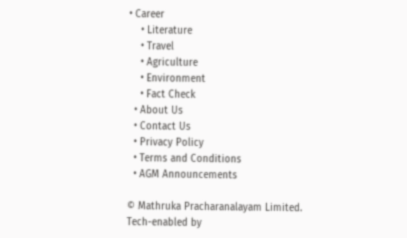• Career
    • Literature
    • Travel
    • Agriculture
    • Environment
    • Fact Check
  • About Us
  • Contact Us
  • Privacy Policy
  • Terms and Conditions
  • AGM Announcements

© Mathruka Pracharanalayam Limited.
Tech-enabled by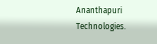Ananthapuri Technologies.